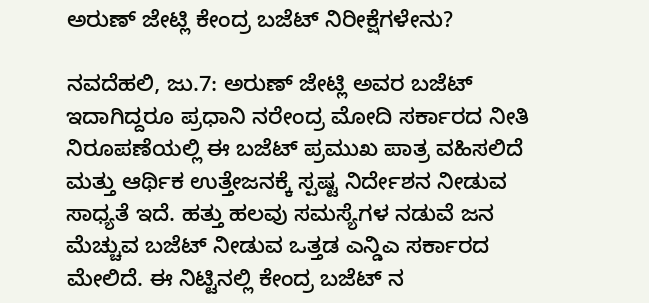ಅರುಣ್ ಜೇಟ್ಲಿ ಕೇಂದ್ರ ಬಜೆಟ್ ನಿರೀಕ್ಷೆಗಳೇನು?

ನವದೆಹಲಿ, ಜು.7: ಅರುಣ್ ಜೇಟ್ಲಿ ಅವರ ಬಜೆಟ್ ಇದಾಗಿದ್ದರೂ ಪ್ರಧಾನಿ ನರೇಂದ್ರ ಮೋದಿ ಸರ್ಕಾರದ ನೀತಿ ನಿರೂಪಣೆಯಲ್ಲಿ ಈ ಬಜೆಟ್ ಪ್ರಮುಖ ಪಾತ್ರ ವಹಿಸಲಿದೆ ಮತ್ತು ಆರ್ಥಿಕ ಉತ್ತೇಜನಕ್ಕೆ ಸ್ಪಷ್ಟ ನಿರ್ದೇಶನ ನೀಡುವ ಸಾಧ್ಯತೆ ಇದೆ. ಹತ್ತು ಹಲವು ಸಮಸ್ಯೆಗಳ ನಡುವೆ ಜನ ಮೆಚ್ಚುವ ಬಜೆಟ್ ನೀಡುವ ಒತ್ತಡ ಎನ್ಡಿಎ ಸರ್ಕಾರದ ಮೇಲಿದೆ. ಈ ನಿಟ್ಟಿನಲ್ಲಿ ಕೇಂದ್ರ ಬಜೆಟ್ ನ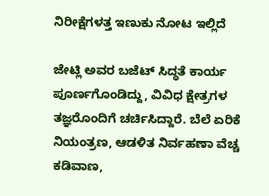ನಿರೀಕ್ಷೆಗಳತ್ತ ಇಣುಕು ನೋಟ ಇಲ್ಲಿದೆ

ಜೇಟ್ಲಿ ಅವರ ಬಜೆಟ್ ಸಿದ್ಧತೆ ಕಾರ್ಯ ಪೂರ್ಣಗೊಂಡಿದ್ದು, ವಿವಿಧ ಕ್ಷೇತ್ರಗಳ ತಜ್ಞರೊಂದಿಗೆ ಚರ್ಚಿಸಿದ್ದಾರೆ. ಬೆಲೆ ಏರಿಕೆ ನಿಯಂತ್ರಣ, ಆಡಳಿತ ನಿರ್ವಹಣಾ ವೆಚ್ಚ ಕಡಿವಾಣ,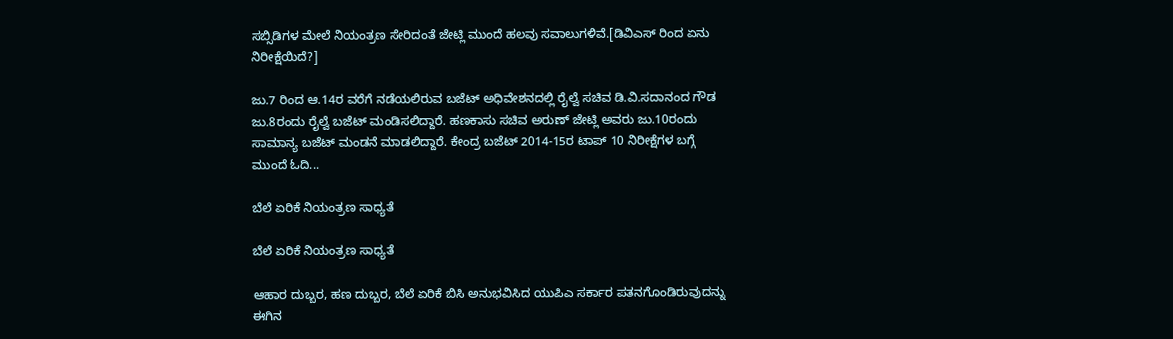ಸಬ್ಸಿಡಿಗಳ ಮೇಲೆ ನಿಯಂತ್ರಣ ಸೇರಿದಂತೆ ಜೇಟ್ಲಿ ಮುಂದೆ ಹಲವು ಸವಾಲುಗಳಿವೆ.[ಡಿವಿಎಸ್ ರಿಂದ ಏನು ನಿರೀಕ್ಷೆಯಿದೆ?]

ಜು.7 ರಿಂದ ಆ.14ರ ವರೆಗೆ ನಡೆಯಲಿರುವ ಬಜೆಟ್ ಅಧಿವೇಶನದಲ್ಲಿ ರೈಲ್ವೆ ಸಚಿವ ಡಿ.ವಿ.ಸದಾನಂದ ಗೌಡ ಜು.8ರಂದು ರೈಲ್ವೆ ಬಜೆಟ್ ಮಂಡಿಸಲಿದ್ದಾರೆ. ಹಣಕಾಸು ಸಚಿವ ಅರುಣ್ ಜೇಟ್ಲಿ ಅವರು ಜು.10ರಂದು ಸಾಮಾನ್ಯ ಬಜೆಟ್ ಮಂಡನೆ ಮಾಡಲಿದ್ದಾರೆ. ಕೇಂದ್ರ ಬಜೆಟ್ 2014-15ರ ಟಾಪ್ 10 ನಿರೀಕ್ಷೆಗಳ ಬಗ್ಗೆ ಮುಂದೆ ಓದಿ...

ಬೆಲೆ ಏರಿಕೆ ನಿಯಂತ್ರಣ ಸಾಧ್ಯತೆ

ಬೆಲೆ ಏರಿಕೆ ನಿಯಂತ್ರಣ ಸಾಧ್ಯತೆ

ಆಹಾರ ದುಬ್ಬರ, ಹಣ ದುಬ್ಬರ, ಬೆಲೆ ಏರಿಕೆ ಬಿಸಿ ಅನುಭವಿಸಿದ ಯುಪಿಎ ಸರ್ಕಾರ ಪತನಗೊಂಡಿರುವುದನ್ನು ಈಗಿನ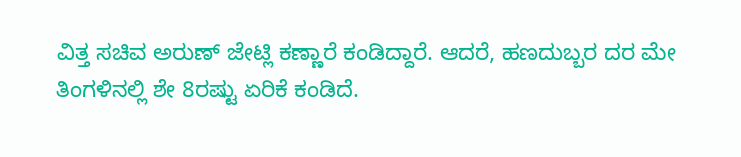ವಿತ್ತ ಸಚಿವ ಅರುಣ್ ಜೇಟ್ಲಿ ಕಣ್ಣಾರೆ ಕಂಡಿದ್ದಾರೆ. ಆದರೆ, ಹಣದುಬ್ಬರ ದರ ಮೇ ತಿಂಗಳಿನಲ್ಲಿ ಶೇ 8ರಷ್ಟು ಏರಿಕೆ ಕಂಡಿದೆ.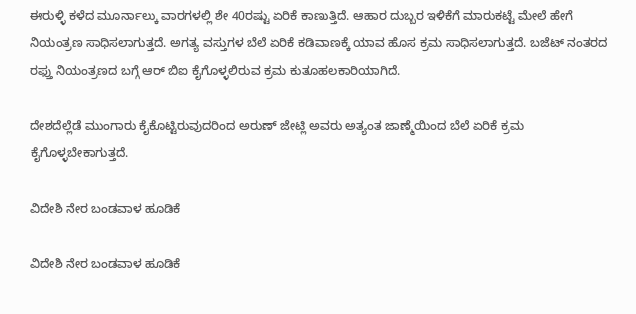ಈರುಳ್ಳಿ ಕಳೆದ ಮೂರ್ನಾಲ್ಕು ವಾರಗಳಲ್ಲಿ ಶೇ 40ರಷ್ಟು ಏರಿಕೆ ಕಾಣುತ್ತಿದೆ. ಆಹಾರ ದುಬ್ಬರ ಇಳಿಕೆಗೆ ಮಾರುಕಟ್ಟೆ ಮೇಲೆ ಹೇಗೆ ನಿಯಂತ್ರಣ ಸಾಧಿಸಲಾಗುತ್ತದೆ. ಅಗತ್ಯ ವಸ್ತುಗಳ ಬೆಲೆ ಏರಿಕೆ ಕಡಿವಾಣಕ್ಕೆ ಯಾವ ಹೊಸ ಕ್ರಮ ಸಾಧಿಸಲಾಗುತ್ತದೆ. ಬಜೆಟ್ ನಂತರದ ರಫ್ತು ನಿಯಂತ್ರಣದ ಬಗ್ಗೆ ಆರ್ ಬಿಐ ಕೈಗೊಳ್ಳಲಿರುವ ಕ್ರಮ ಕುತೂಹಲಕಾರಿಯಾಗಿದೆ.

ದೇಶದೆಲ್ಲೆಡೆ ಮುಂಗಾರು ಕೈಕೊಟ್ಟಿರುವುದರಿಂದ ಅರುಣ್ ಜೇಟ್ಲಿ ಅವರು ಅತ್ಯಂತ ಜಾಣ್ಮೆಯಿಂದ ಬೆಲೆ ಏರಿಕೆ ಕ್ರಮ ಕೈಗೊಳ್ಳಬೇಕಾಗುತ್ತದೆ.

ವಿದೇಶಿ ನೇರ ಬಂಡವಾಳ ಹೂಡಿಕೆ

ವಿದೇಶಿ ನೇರ ಬಂಡವಾಳ ಹೂಡಿಕೆ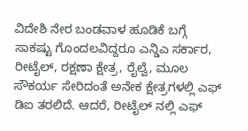ವಿದೇಶಿ ನೇರ ಬಂಡವಾಳ ಹೂಡಿಕೆ ಬಗ್ಗೆ ಸಾಕಷ್ಟು ಗೊಂದಲವಿದ್ದರೂ ಎನ್ಡಿಎ ಸರ್ಕಾರ, ರೀಟೈಲ್, ರಕ್ಷಣಾ ಕ್ಷೇತ್ರ, ರೈಲ್ವೆ, ಮೂಲ ಸೌಕರ್ಯ ಸೇರಿದಂತೆ ಅನೇಕ ಕ್ಷೇತ್ರಗಳಲ್ಲಿ ಎಫ್ ಡಿಐ ತರಲಿದೆ. ಆದರೆ, ರೀಟೈಲ್ ನಲ್ಲಿ ಎಫ್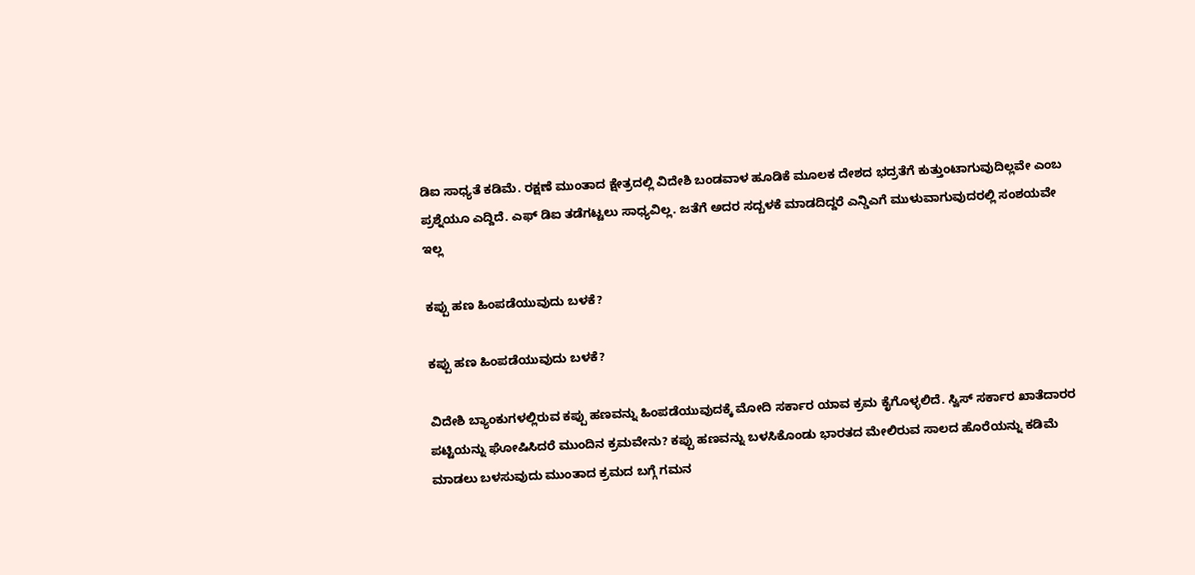ಡಿಐ ಸಾಧ್ಯತೆ ಕಡಿಮೆ. ರಕ್ಷಣೆ ಮುಂತಾದ ಕ್ಷೇತ್ರದಲ್ಲಿ ವಿದೇಶಿ ಬಂಡವಾಳ ಹೂಡಿಕೆ ಮೂಲಕ ದೇಶದ ಭದ್ರತೆಗೆ ಕುತ್ತುಂಟಾಗುವುದಿಲ್ಲವೇ ಎಂಬ ಪ್ರಶ್ನೆಯೂ ಎದ್ದಿದೆ. ಎಫ್ ಡಿಐ ತಡೆಗಟ್ಟಲು ಸಾಧ್ಯವಿಲ್ಲ. ಜತೆಗೆ ಅದರ ಸದ್ಬಳಕೆ ಮಾಡದಿದ್ದರೆ ಎನ್ಡಿಎಗೆ ಮುಳುವಾಗುವುದರಲ್ಲಿ ಸಂಶಯವೇ ಇಲ್ಲ

ಕಪ್ಪು ಹಣ ಹಿಂಪಡೆಯುವುದು ಬಳಕೆ?

ಕಪ್ಪು ಹಣ ಹಿಂಪಡೆಯುವುದು ಬಳಕೆ?

ವಿದೇಶಿ ಬ್ಯಾಂಕುಗಳಲ್ಲಿರುವ ಕಪ್ಪು ಹಣವನ್ನು ಹಿಂಪಡೆಯುವುದಕ್ಕೆ ಮೋದಿ ಸರ್ಕಾರ ಯಾವ ಕ್ರಮ ಕೈಗೊಳ್ಳಲಿದೆ. ಸ್ವಿಸ್ ಸರ್ಕಾರ ಖಾತೆದಾರರ ಪಟ್ಟಿಯನ್ನು ಘೋಷಿಸಿದರೆ ಮುಂದಿನ ಕ್ರಮವೇನು? ಕಪ್ಪು ಹಣವನ್ನು ಬಳಸಿಕೊಂಡು ಭಾರತದ ಮೇಲಿರುವ ಸಾಲದ ಹೊರೆಯನ್ನು ಕಡಿಮೆ ಮಾಡಲು ಬಳಸುವುದು ಮುಂತಾದ ಕ್ರಮದ ಬಗ್ಗೆ ಗಮನ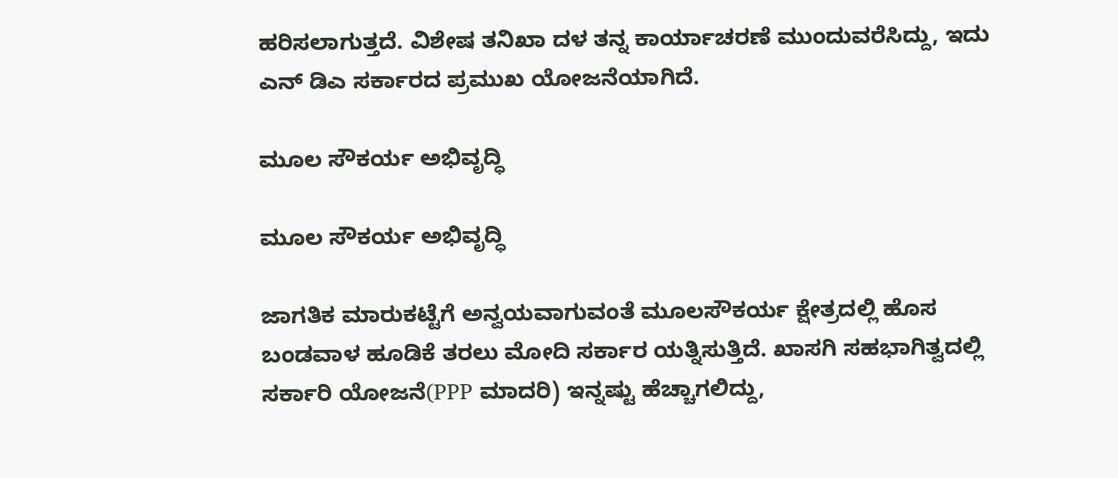ಹರಿಸಲಾಗುತ್ತದೆ. ವಿಶೇಷ ತನಿಖಾ ದಳ ತನ್ನ ಕಾರ್ಯಾಚರಣೆ ಮುಂದುವರೆಸಿದ್ದು, ಇದು ಎನ್ ಡಿಎ ಸರ್ಕಾರದ ಪ್ರಮುಖ ಯೋಜನೆಯಾಗಿದೆ.

ಮೂಲ ಸೌಕರ್ಯ ಅಭಿವೃದ್ಧಿ

ಮೂಲ ಸೌಕರ್ಯ ಅಭಿವೃದ್ಧಿ

ಜಾಗತಿಕ ಮಾರುಕಟ್ಟೆಗೆ ಅನ್ವಯವಾಗುವಂತೆ ಮೂಲಸೌಕರ್ಯ ಕ್ಷೇತ್ರದಲ್ಲಿ ಹೊಸ ಬಂಡವಾಳ ಹೂಡಿಕೆ ತರಲು ಮೋದಿ ಸರ್ಕಾರ ಯತ್ನಿಸುತ್ತಿದೆ. ಖಾಸಗಿ ಸಹಭಾಗಿತ್ವದಲ್ಲಿ ಸರ್ಕಾರಿ ಯೋಜನೆ(PPP ಮಾದರಿ) ಇನ್ನಷ್ಟು ಹೆಚ್ಚಾಗಲಿದ್ದು,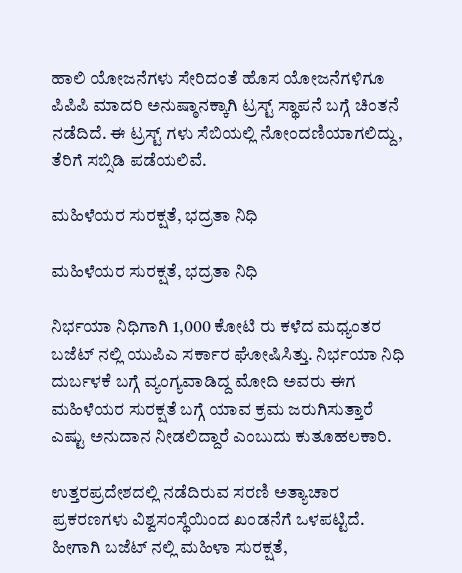ಹಾಲಿ ಯೋಜನೆಗಳು ಸೇರಿದಂತೆ ಹೊಸ ಯೋಜನೆಗಳಿಗೂ ಪಿಪಿಪಿ ಮಾದರಿ ಅನುಷ್ಠಾನಕ್ಕಾಗಿ ಟ್ರಸ್ಟ್ ಸ್ಥಾಪನೆ ಬಗ್ಗೆ ಚಿಂತನೆ ನಡೆದಿದೆ. ಈ ಟ್ರಸ್ಟ್ ಗಳು ಸೆಬಿಯಲ್ಲಿ ನೋಂದಣಿಯಾಗಲಿದ್ದು, ತೆರಿಗೆ ಸಬ್ಸಿಡಿ ಪಡೆಯಲಿವೆ.

ಮಹಿಳೆಯರ ಸುರಕ್ಷತೆ, ಭದ್ರತಾ ನಿಧಿ

ಮಹಿಳೆಯರ ಸುರಕ್ಷತೆ, ಭದ್ರತಾ ನಿಧಿ

ನಿರ್ಭಯಾ ನಿಧಿಗಾಗಿ 1,000 ಕೋಟಿ ರು ಕಳೆದ ಮಧ್ಯಂತರ ಬಜೆಟ್ ನಲ್ಲಿ ಯುಪಿಎ ಸರ್ಕಾರ ಘೋಷಿಸಿತ್ತು. ನಿರ್ಭಯಾ ನಿಧಿ ದುರ್ಬಳಕೆ ಬಗ್ಗೆ ವ್ಯಂಗ್ಯವಾಡಿದ್ದ ಮೋದಿ ಅವರು ಈಗ ಮಹಿಳೆಯರ ಸುರಕ್ಷತೆ ಬಗ್ಗೆ ಯಾವ ಕ್ರಮ ಜರುಗಿಸುತ್ತಾರೆ ಎಷ್ಟು ಅನುದಾನ ನೀಡಲಿದ್ದಾರೆ ಎಂಬುದು ಕುತೂಹಲಕಾರಿ.

ಉತ್ತರಪ್ರದೇಶದಲ್ಲಿ ನಡೆದಿರುವ ಸರಣಿ ಅತ್ಯಾಚಾರ ಪ್ರಕರಣಗಳು ವಿಶ್ವಸಂಸ್ಥೆಯಿಂದ ಖಂಡನೆಗೆ ಒಳಪಟ್ಟಿದೆ. ಹೀಗಾಗಿ ಬಜೆಟ್ ನಲ್ಲಿ ಮಹಿಳಾ ಸುರಕ್ಷತೆ,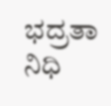ಭದ್ರತಾ ನಿಧಿ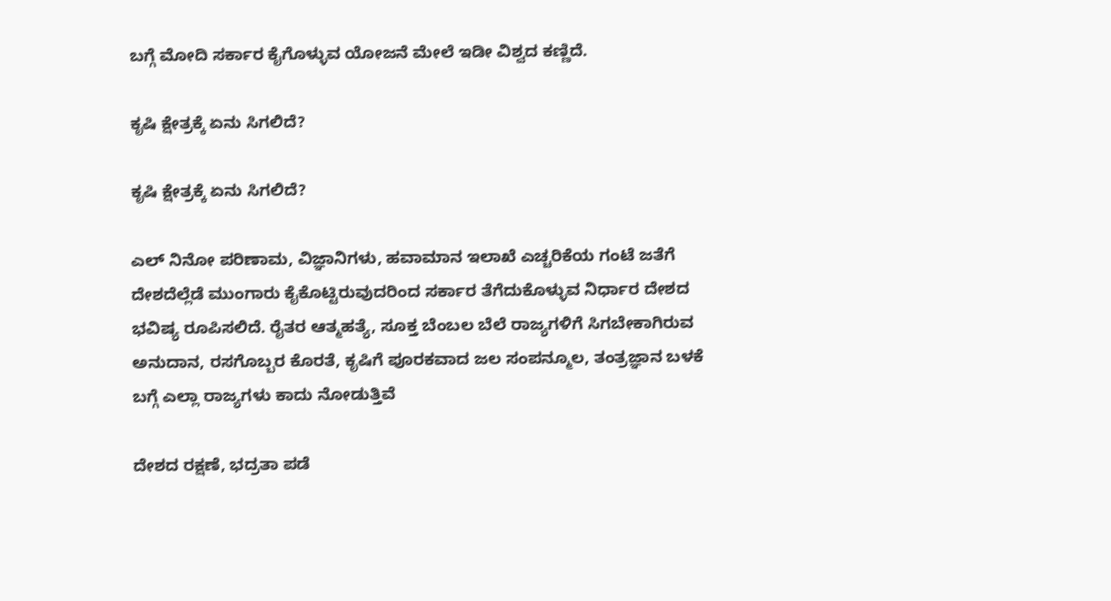ಬಗ್ಗೆ ಮೋದಿ ಸರ್ಕಾರ ಕೈಗೊಳ್ಳುವ ಯೋಜನೆ ಮೇಲೆ ಇಡೀ ವಿಶ್ವದ ಕಣ್ಣಿದೆ.

ಕೃಷಿ ಕ್ಷೇತ್ರಕ್ಕೆ ಏನು ಸಿಗಲಿದೆ?

ಕೃಷಿ ಕ್ಷೇತ್ರಕ್ಕೆ ಏನು ಸಿಗಲಿದೆ?

ಎಲ್ ನಿನೋ ಪರಿಣಾಮ, ವಿಜ್ಞಾನಿಗಳು, ಹವಾಮಾನ ಇಲಾಖೆ ಎಚ್ಚರಿಕೆಯ ಗಂಟೆ ಜತೆಗೆ ದೇಶದೆಲ್ಲೆಡೆ ಮುಂಗಾರು ಕೈಕೊಟ್ಟಿರುವುದರಿಂದ ಸರ್ಕಾರ ತೆಗೆದುಕೊಳ್ಳುವ ನಿರ್ಧಾರ ದೇಶದ ಭವಿಷ್ಯ ರೂಪಿಸಲಿದೆ. ರೈತರ ಆತ್ಮಹತ್ಯೆ, ಸೂಕ್ತ ಬೆಂಬಲ ಬೆಲೆ ರಾಜ್ಯಗಳಿಗೆ ಸಿಗಬೇಕಾಗಿರುವ ಅನುದಾನ, ರಸಗೊಬ್ಬರ ಕೊರತೆ, ಕೃಷಿಗೆ ಪೂರಕವಾದ ಜಲ ಸಂಪನ್ಮೂಲ, ತಂತ್ರಜ್ಞಾನ ಬಳಕೆ ಬಗ್ಗೆ ಎಲ್ಲಾ ರಾಜ್ಯಗಳು ಕಾದು ನೋಡುತ್ತಿವೆ

ದೇಶದ ರಕ್ಷಣೆ, ಭದ್ರತಾ ಪಡೆ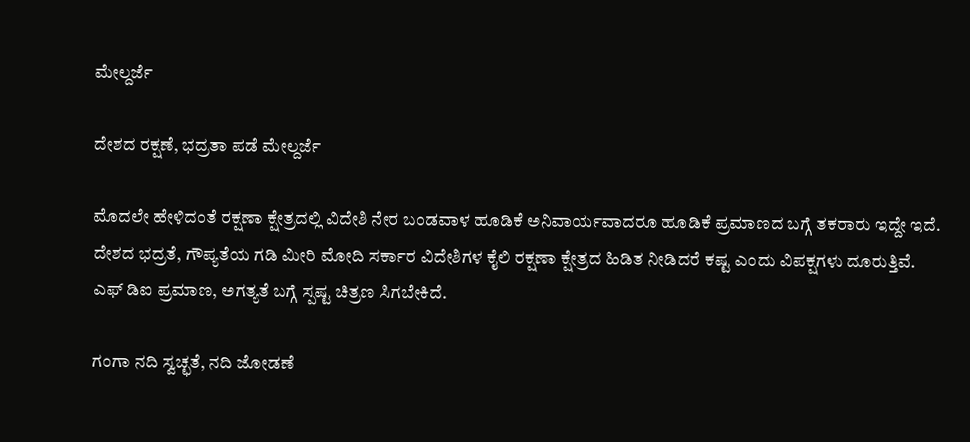ಮೇಲ್ದರ್ಜೆ

ದೇಶದ ರಕ್ಷಣೆ, ಭದ್ರತಾ ಪಡೆ ಮೇಲ್ದರ್ಜೆ

ಮೊದಲೇ ಹೇಳಿದಂತೆ ರಕ್ಷಣಾ ಕ್ಷೇತ್ರದಲ್ಲಿ ವಿದೇಶಿ ನೇರ ಬಂಡವಾಳ ಹೂಡಿಕೆ ಅನಿವಾರ್ಯವಾದರೂ ಹೂಡಿಕೆ ಪ್ರಮಾಣದ ಬಗ್ಗೆ ತಕರಾರು ಇದ್ದೇ ಇದೆ. ದೇಶದ ಭದ್ರತೆ, ಗೌಪ್ಯತೆಯ ಗಡಿ ಮೀರಿ ಮೋದಿ ಸರ್ಕಾರ ವಿದೇಶಿಗಳ ಕೈಲಿ ರಕ್ಷಣಾ ಕ್ಷೇತ್ರದ ಹಿಡಿತ ನೀಡಿದರೆ ಕಷ್ಟ ಎಂದು ವಿಪಕ್ಷಗಳು ದೂರುತ್ತಿವೆ. ಎಫ್ ಡಿಐ ಪ್ರಮಾಣ, ಅಗತ್ಯತೆ ಬಗ್ಗೆ ಸ್ಪಷ್ಟ ಚಿತ್ರಣ ಸಿಗಬೇಕಿದೆ.

ಗಂಗಾ ನದಿ ಸ್ವಚ್ಛತೆ, ನದಿ ಜೋಡಣೆ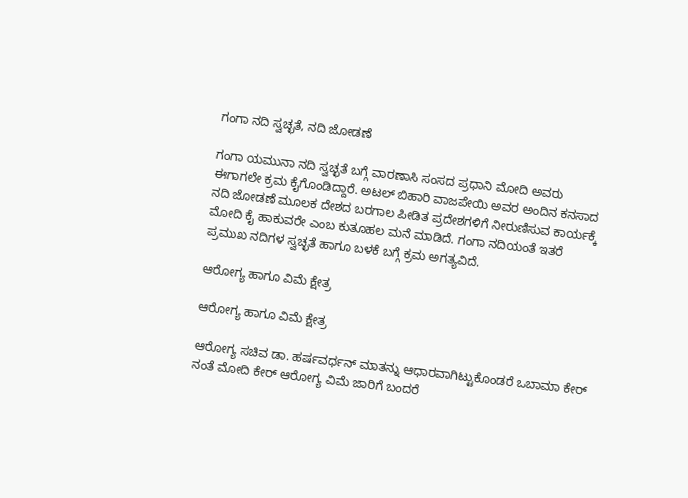ಗಂಗಾ ನದಿ ಸ್ವಚ್ಛತೆ, ನದಿ ಜೋಡಣೆ

ಗಂಗಾ ಯಮುನಾ ನದಿ ಸ್ವಚ್ಛತೆ ಬಗ್ಗೆ ವಾರಣಾಸಿ ಸಂಸದ ಪ್ರಧಾನಿ ಮೋದಿ ಅವರು ಈಗಾಗಲೇ ಕ್ರಮ ಕೈಗೊಂಡಿದ್ದಾರೆ. ಅಟಲ್ ಬಿಹಾರಿ ವಾಜಪೇಯಿ ಅವರ ಅಂದಿನ ಕನಸಾದ ನದಿ ಜೋಡಣೆ ಮೂಲಕ ದೇಶದ ಬರಗಾಲ ಪೀಡಿತ ಪ್ರದೇಶಗಳಿಗೆ ನೀರುಣಿಸುವ ಕಾರ್ಯಕ್ಕೆ ಮೋದಿ ಕೈ ಹಾಕುವರೇ ಎಂಬ ಕುತೂಹಲ ಮನೆ ಮಾಡಿದೆ. ಗಂಗಾ ನದಿಯಂತೆ ಇತರೆ ಪ್ರಮುಖ ನದಿಗಳ ಸ್ವಚ್ಛತೆ ಹಾಗೂ ಬಳಕೆ ಬಗ್ಗೆ ಕ್ರಮ ಅಗತ್ಯವಿದೆ.

ಆರೋಗ್ಯ ಹಾಗೂ ವಿಮೆ ಕ್ಷೇತ್ರ

ಆರೋಗ್ಯ ಹಾಗೂ ವಿಮೆ ಕ್ಷೇತ್ರ

ಆರೋಗ್ಯ ಸಚಿವ ಡಾ. ಹರ್ಷವರ್ಧನ್ ಮಾತನ್ನು ಆಧಾರವಾಗಿಟ್ಟುಕೊಂಡರೆ ಒಬಾಮಾ ಕೇರ್ ನಂತೆ ಮೋದಿ ಕೇರ್ ಆರೋಗ್ಯ ವಿಮೆ ಜಾರಿಗೆ ಬಂದರೆ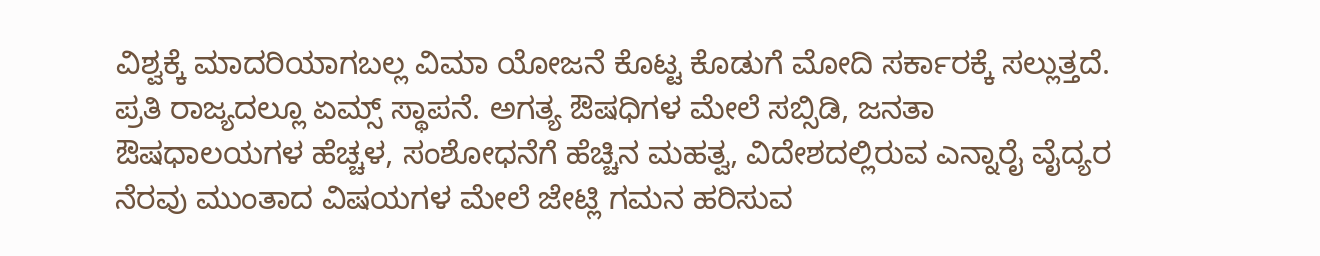ವಿಶ್ವಕ್ಕೆ ಮಾದರಿಯಾಗಬಲ್ಲ ವಿಮಾ ಯೋಜನೆ ಕೊಟ್ಟ ಕೊಡುಗೆ ಮೋದಿ ಸರ್ಕಾರಕ್ಕೆ ಸಲ್ಲುತ್ತದೆ. ಪ್ರತಿ ರಾಜ್ಯದಲ್ಲೂ ಏಮ್ಸ್ ಸ್ಥಾಪನೆ. ಅಗತ್ಯ ಔಷಧಿಗಳ ಮೇಲೆ ಸಬ್ಸಿಡಿ, ಜನತಾ ಔಷಧಾಲಯಗಳ ಹೆಚ್ಚಳ, ಸಂಶೋಧನೆಗೆ ಹೆಚ್ಚಿನ ಮಹತ್ವ, ವಿದೇಶದಲ್ಲಿರುವ ಎನ್ನಾರೈ ವೈದ್ಯರ ನೆರವು ಮುಂತಾದ ವಿಷಯಗಳ ಮೇಲೆ ಜೇಟ್ಲಿ ಗಮನ ಹರಿಸುವ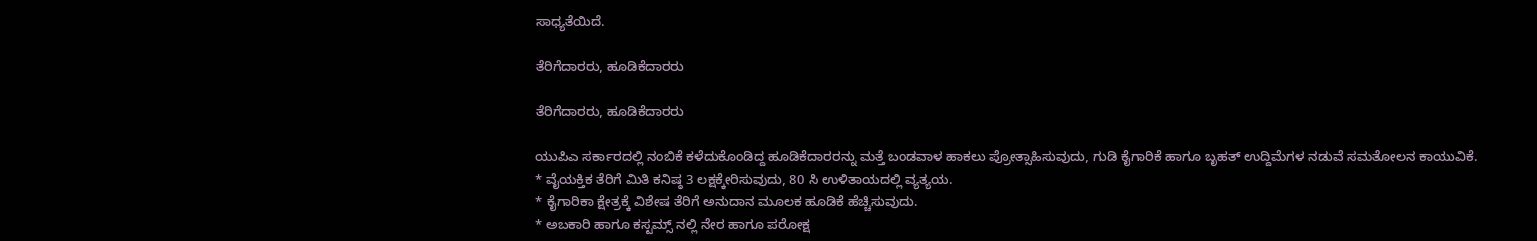ಸಾಧ್ಯತೆಯಿದೆ.

ತೆರಿಗೆದಾರರು, ಹೂಡಿಕೆದಾರರು

ತೆರಿಗೆದಾರರು, ಹೂಡಿಕೆದಾರರು

ಯುಪಿಎ ಸರ್ಕಾರದಲ್ಲಿ ನಂಬಿಕೆ ಕಳೆದುಕೊಂಡಿದ್ದ ಹೂಡಿಕೆದಾರರನ್ನು ಮತ್ತೆ ಬಂಡವಾಳ ಹಾಕಲು ಪ್ರೋತ್ಸಾಹಿಸುವುದು, ಗುಡಿ ಕೈಗಾರಿಕೆ ಹಾಗೂ ಬೃಹತ್ ಉದ್ದಿಮೆಗಳ ನಡುವೆ ಸಮತೋಲನ ಕಾಯುವಿಕೆ.
* ವೈಯಕ್ತಿಕ ತೆರಿಗೆ ಮಿತಿ ಕನಿಷ್ಠ 3 ಲಕ್ಷಕ್ಕೇರಿಸುವುದು, 80 ಸಿ ಉಳಿತಾಯದಲ್ಲಿ ವ್ಯತ್ಯಯ.
* ಕೈಗಾರಿಕಾ ಕ್ಷೇತ್ರಕ್ಕೆ ವಿಶೇಷ ತೆರಿಗೆ ಅನುದಾನ ಮೂಲಕ ಹೂಡಿಕೆ ಹೆಚ್ಚಿಸುವುದು.
* ಅಬಕಾರಿ ಹಾಗೂ ಕಸ್ಟಮ್ಸ್ ನಲ್ಲಿ ನೇರ ಹಾಗೂ ಪರೋಕ್ಷ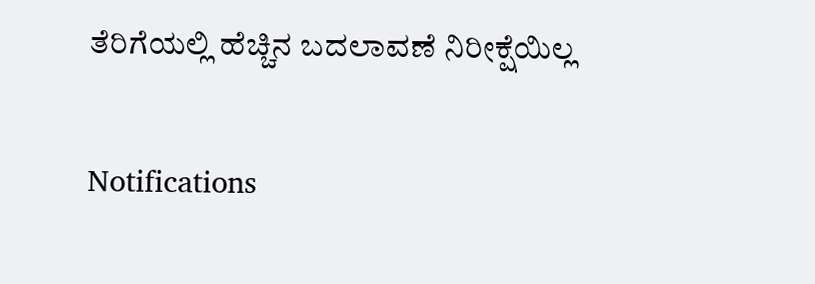ತೆರಿಗೆಯಲ್ಲಿ ಹೆಚ್ಚಿನ ಬದಲಾವಣೆ ನಿರೀಕ್ಷೆಯಿಲ್ಲ

Notifications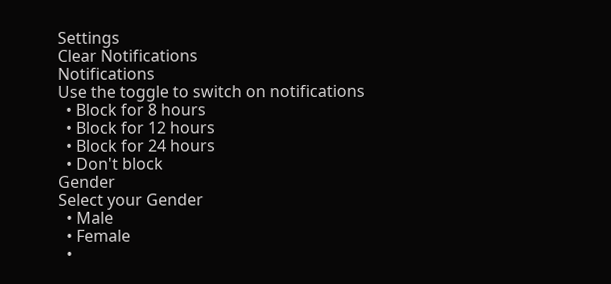Settings
Clear Notifications
Notifications
Use the toggle to switch on notifications
  • Block for 8 hours
  • Block for 12 hours
  • Block for 24 hours
  • Don't block
Gender
Select your Gender
  • Male
  • Female
  •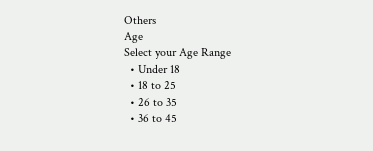Others
Age
Select your Age Range
  • Under 18
  • 18 to 25
  • 26 to 35
  • 36 to 45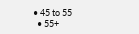• 45 to 55
  • 55+